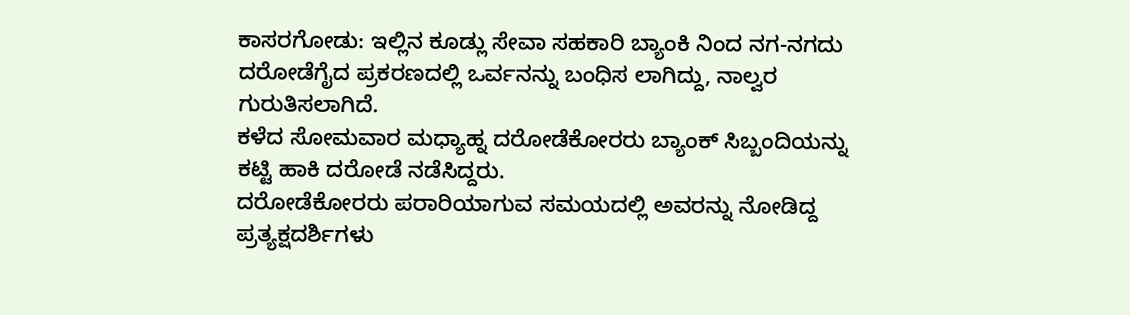ಕಾಸರಗೋಡು: ಇಲ್ಲಿನ ಕೂಡ್ಲು ಸೇವಾ ಸಹಕಾರಿ ಬ್ಯಾಂಕಿ ನಿಂದ ನಗ-ನಗದು ದರೋಡೆಗೈದ ಪ್ರಕರಣದಲ್ಲಿ ಒರ್ವನನ್ನು ಬಂಧಿಸ ಲಾಗಿದ್ದು, ನಾಲ್ವರ ಗುರುತಿಸಲಾಗಿದೆ.
ಕಳೆದ ಸೋಮವಾರ ಮಧ್ಯಾಹ್ನ ದರೋಡೆಕೋರರು ಬ್ಯಾಂಕ್ ಸಿಬ್ಬಂದಿಯನ್ನು ಕಟ್ಟಿ ಹಾಕಿ ದರೋಡೆ ನಡೆಸಿದ್ದರು.
ದರೋಡೆಕೋರರು ಪರಾರಿಯಾಗುವ ಸಮಯದಲ್ಲಿ ಅವರನ್ನು ನೋಡಿದ್ದ ಪ್ರತ್ಯಕ್ಷದರ್ಶಿಗಳು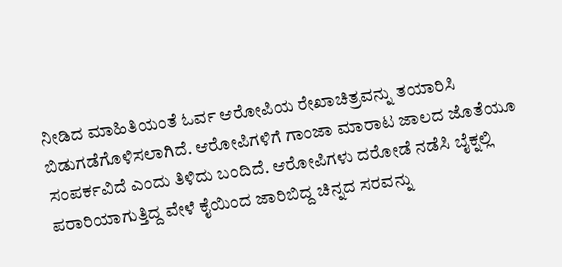ನೀಡಿದ ಮಾಹಿತಿಯಂತೆ ಓರ್ವ ಆರೋಪಿಯ ರೇಖಾಚಿತ್ರವನ್ನು ತಯಾರಿಸಿ ಬಿಡುಗಡೆಗೊಳಿಸಲಾಗಿದೆ. ಆರೋಪಿಗಳಿಗೆ ಗಾಂಜಾ ಮಾರಾಟ ಜಾಲದ ಜೊತೆಯೂ ಸಂಪರ್ಕವಿದೆ ಎಂದು ತಿಳಿದು ಬಂದಿದೆ. ಆರೋಪಿಗಳು ದರೋಡೆ ನಡೆಸಿ ಬೈಕ್ನಲ್ಲಿ ಪರಾರಿಯಾಗುತ್ತಿದ್ದ ವೇಳೆ ಕೈಯಿಂದ ಜಾರಿಬಿದ್ದ ಚಿನ್ನದ ಸರವನ್ನು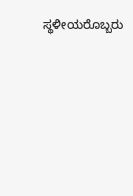ಸ್ಥಳೀಯರೊಬ್ಬರು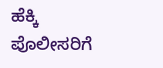ಹೆಕ್ಕಿ ಪೊಲೀಸರಿಗೆ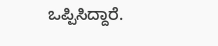ಒಪ್ಪಿಸಿದ್ದಾರೆ.